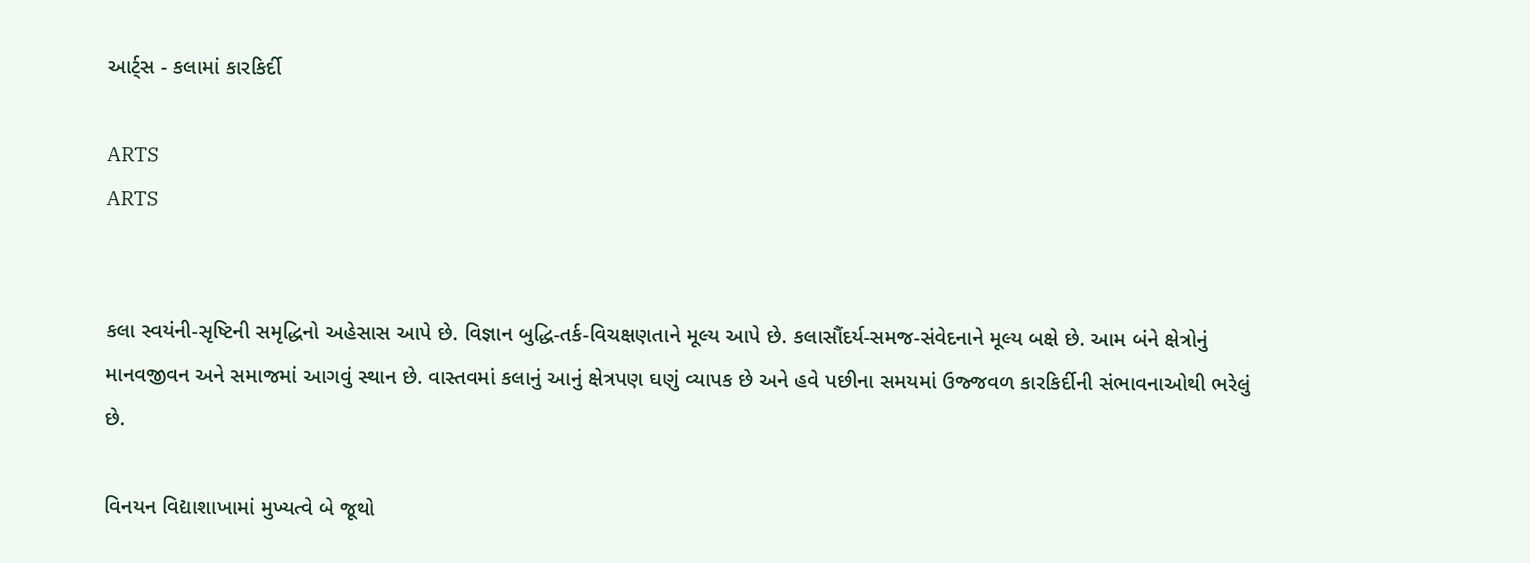આર્ટ્સ - કલામાં કારકિર્દી

ARTS
ARTS


કલા સ્વયંની-સૃષ્ટિની સમૃદ્ધિનો અહેસાસ આપે છે. વિજ્ઞાન બુદ્ધિ-તર્ક-વિચક્ષણતાને મૂલ્ય આપે છે. કલાસૌંદર્ય-સમજ-સંવેદનાને મૂલ્ય બક્ષે છે. આમ બંને ક્ષેત્રોનું માનવજીવન અને સમાજમાં આગવું સ્થાન છે. વાસ્તવમાં કલાનું આનું ક્ષેત્રપણ ઘણું વ્યાપક છે અને હવે પછીના સમયમાં ઉજ્જવળ કારકિર્દીની સંભાવનાઓથી ભરેલું છે.

વિનયન વિદ્યાશાખામાં મુખ્યત્વે બે જૂથો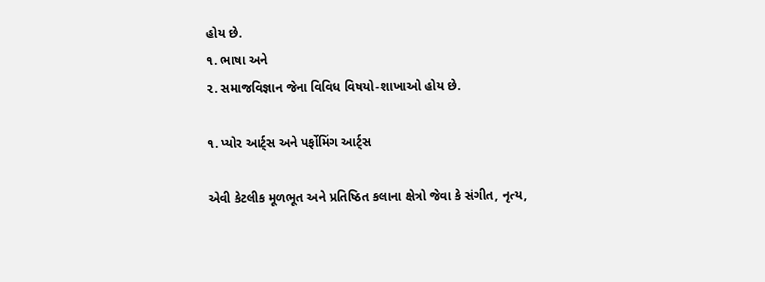હોય છે.
૧. ભાષા અને
૨. સમાજવિજ્ઞાન જેના વિવિધ વિષયો-શાખાઓ હોય છે.

૧. પ્યોર આર્ટ્સ અને પર્ફોમિંગ આર્ટ્સ

એવી કેટલીક મૂળભૂત અને પ્રતિષ્ઠિત કલાના ક્ષેત્રો જેવા કે સંગીત, નૃત્ય,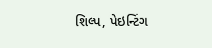શિલ્પ, પેઇન્ટિંગ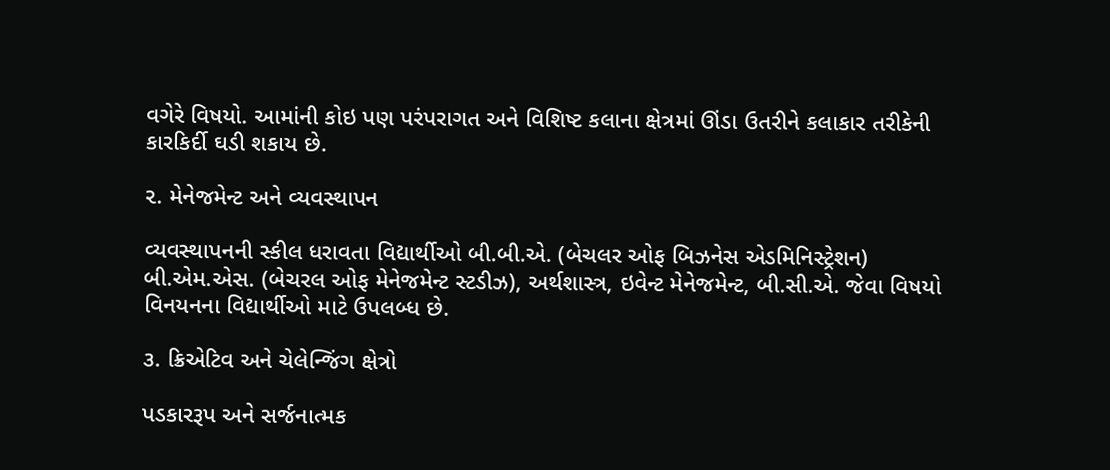વગેરે વિષયો. આમાંની કોઇ પણ પરંપરાગત અને વિશિષ્ટ કલાના ક્ષેત્રમાં ઊંડા ઉતરીને કલાકાર તરીકેની કારકિર્દી ઘડી શકાય છે.

૨. મેનેજમેન્ટ અને વ્યવસ્થાપન

વ્યવસ્થાપનની સ્કીલ ધરાવતા વિદ્યાર્થીઓ બી.બી.એ. (બેચલર ઓફ બિઝનેસ એડમિનિસ્ટ્રેશન) બી.એમ.એસ. (બેચરલ ઓફ મેનેજમેન્ટ સ્ટડીઝ), અર્થશાસ્ત્ર, ઇવેન્ટ મેનેજમેન્ટ, બી.સી.એ. જેવા વિષયો વિનયનના વિદ્યાર્થીઓ માટે ઉપલબ્ધ છે.

૩. ક્રિએટિવ અને ચેલેન્જિંગ ક્ષેત્રો

પડકારરૂપ અને સર્જનાત્મક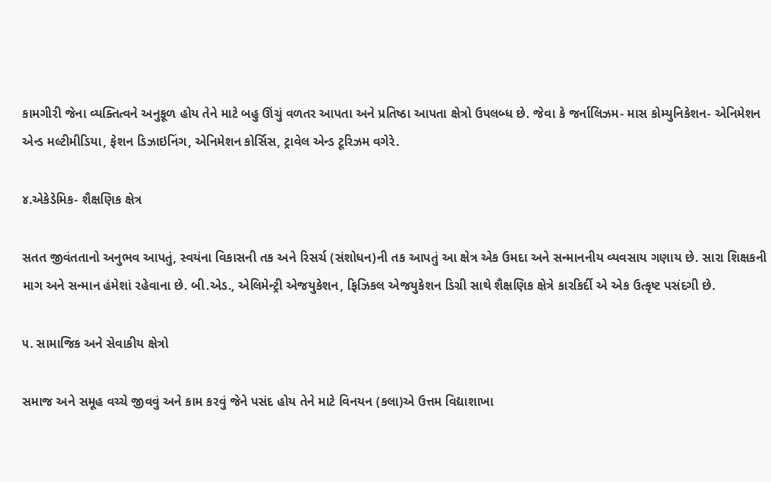કામગીરી જેના વ્યક્તિત્વને અનુકૂળ હોય તેને માટે બહુ ઊંચું વળતર આપતા અને પ્રતિષ્ઠા આપતા ક્ષેત્રો ઉપલબ્ધ છે. જેવા કે જર્નાલિઝમ- માસ કોમ્યુનિકેશન- એનિમેશન એન્ડ મલ્ટીમીડિયા, ફેશન ડિઝાઇનિંગ, એનિમેશન કોર્સિસ, ટ્રાવેલ એન્ડ ટૂરિઝમ વગેરે.

૪.એકેડેમિક- શૈક્ષણિક ક્ષેત્ર

સતત જીવંતતાનો અનુભવ આપતું, સ્વયંના વિકાસની તક અને રિસર્ચ (સંશોધન)ની તક આપતું આ ક્ષેત્ર એક ઉમદા અને સન્માનનીય વ્યવસાય ગણાય છે. સારા શિક્ષકની માગ અને સન્માન હંમેશાં રહેવાના છે. બી.એડ., એલિમેન્ટ્રી એજયુકેશન, ફિઝિકલ એજયુકેશન ડિગ્રી સાથે શૈક્ષણિક ક્ષેત્રે કારકિર્દી એ એક ઉત્કૃષ્ટ પસંદગી છે.

૫. સામાજિક અને સેવાકીય ક્ષેત્રો

સમાજ અને સમૂહ વચ્ચે જીવવું અને કામ કરવું જેને પસંદ હોય તેને માટે વિનયન (કલા)એ ઉત્તમ વિદ્યાશાખા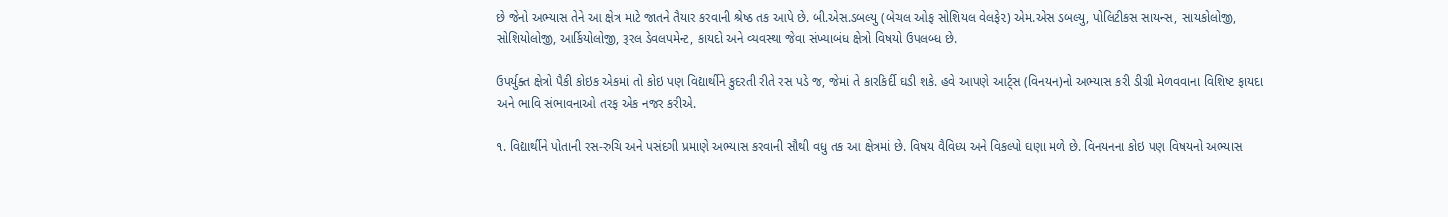છે જેનો અભ્યાસ તેને આ ક્ષેત્ર માટે જાતને તૈયાર કરવાની શ્રેષ્ઠ તક આપે છે. બી.એસ.ડબલ્યુ (બેચલ ઓફ સોશિયલ વેલફે૨) એમ.એસ ડબલ્યુ, પોલિટીકસ સાયન્સ, સાયકોલોજી, સોશિયોલોજી, આર્કિયોલોજી, રૂરલ ડેવલપમેન્ટ, કાયદો અને વ્યવસ્થા જેવા સંખ્યાબંધ ક્ષેત્રો વિષયો ઉપલબ્ધ છે.

ઉપર્યુક્ત ક્ષેત્રો પૈકી કોઇક એકમાં તો કોઇ પણ વિદ્યાર્થીને કુદરતી રીતે રસ પડે જ, જેમાં તે કારકિર્દી ઘડી શકે. હવે આપણે આર્ટ્સ (વિનયન)નો અભ્યાસ કરી ડીગ્રી મેળવવાના વિશિષ્ટ ફાયદા અને ભાવિ સંભાવનાઓ તરફ એક નજર કરીએ.

૧. વિદ્યાર્થીને પોતાની રસ-રુચિ અને પસંદગી પ્રમાણે અભ્યાસ કરવાની સૌથી વધુ તક આ ક્ષેત્રમાં છે. વિષય વૈવિધ્ય અને વિકલ્પો ઘણા મળે છે. વિનયનના કોઇ પણ વિષયનો અભ્યાસ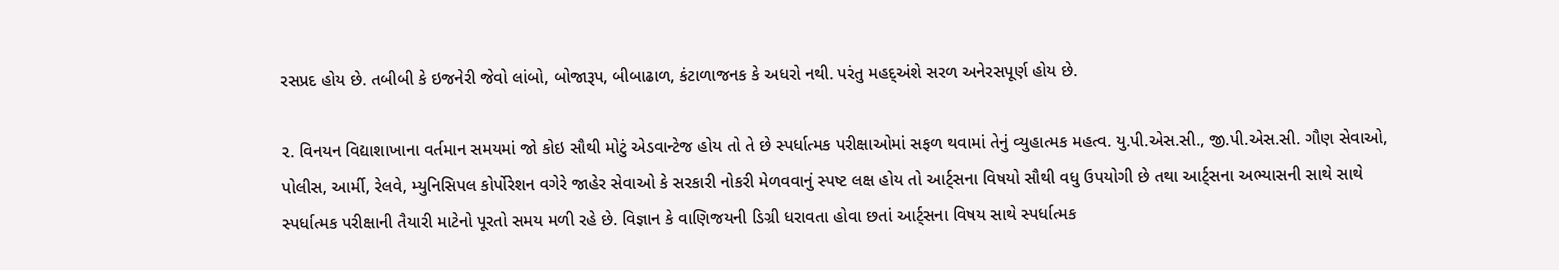રસપ્રદ હોય છે. તબીબી કે ઇજનેરી જેવો લાંબો, બોજારૂપ, બીબાઢાળ, કંટાળાજનક કે અધરો નથી. પરંતુ મહદ્અંશે સરળ અનેરસપૂર્ણ હોય છે.

૨. વિનયન વિદ્યાશાખાના વર્તમાન સમયમાં જો કોઇ સૌથી મોટું એડવાન્ટેજ હોય તો તે છે સ્પર્ધાત્મક પરીક્ષાઓમાં સફળ થવામાં તેનું વ્યુહાત્મક મહત્વ. યુ.પી.એસ.સી., જી.પી.એસ.સી. ગૌણ સેવાઓ, પોલીસ, આર્મી, રેલવે, મ્યુનિસિપલ કોર્પોરેશન વગેરે જાહેર સેવાઓ કે સરકારી નોકરી મેળવવાનું સ્પષ્ટ લક્ષ હોય તો આર્ટ્સના વિષયો સૌથી વધુ ઉપયોગી છે તથા આર્ટ્સના અભ્યાસની સાથે સાથે સ્પર્ધાત્મક પરીક્ષાની તૈયારી માટેનો પૂરતો સમય મળી રહે છે. વિજ્ઞાન કે વાણિજયની ડિગ્રી ધરાવતા હોવા છતાં આર્ટ્સના વિષય સાથે સ્પર્ધાત્મક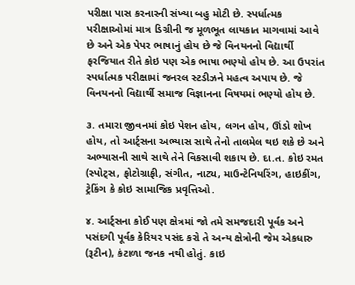પરીક્ષા પાસ કરનારની સંખ્યા બહુ મોટી છે. સ્પર્ધાત્મક પરીક્ષાઓમાં માત્ર ડિગ્રીની જ મૂળભૂત લાયકાત માગવામાં આવે છે અને એક પેપર ભાષાનું હોય છે જે વિનયનનો વિદ્યાર્થી ફરજિયાત રીતે કોઇ પણ એક ભાષા ભણ્યો હોય છે. આ ઉપરાંત સ્પર્ધાત્મક પરીક્ષામાં જનરલ સ્ટડીઝને મહત્વ અપાય છે. જે વિનયનનો વિદ્યાર્થી સમાજ વિજ્ઞાનના વિષયમાં ભણ્યો હોય છે.

૩. તમારા જીવનમાં કોઇ પેશન હોય, લગન હોય, ઊંડો શોખ હોય, તો આર્ટ્સના અભ્યાસ સાથે તેનો તાલમેલ થઇ શકે છે અને અભ્યાસની સાથે સાથે તેને વિકસાવી શકાય છે. દા.ત. કોઇ રમત (સ્પોટ્સ, ફોટોગ્રાફી, સંગીત, નાટ્ય, માઉન્ટેનિયરિંગ, હાઇકીંગ, ટ્રેકિંગ કે કોઇ સામાજિક પ્રવૃત્તિઓ.

૪. આર્ટ્સના કોઈ પણ ક્ષેત્રમાં જો તમે સમજદારી પૂર્વક અને પસંદગી પૂર્વક કેરિયર પસંદ કરો તે અન્ય ક્ષેત્રોની જેમ એકધારુ (રૂટીન), કંટાળા જનક નથી હોતું. કાઇ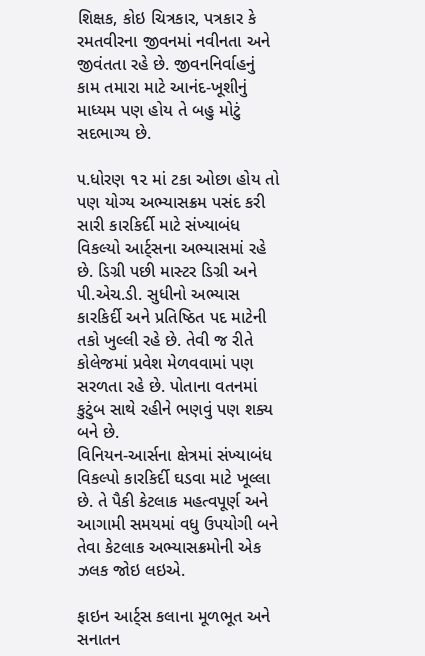શિક્ષક, કોઇ ચિત્રકાર, પત્રકાર કે રમતવીરના જીવનમાં નવીનતા અને જીવંતતા રહે છે. જીવનનિર્વાહનું કામ તમારા માટે આનંદ-ખૂશીનું માધ્યમ પણ હોય તે બહુ મોટું સદભાગ્ય છે.

૫.ધોરણ ૧૨ માં ટકા ઓછા હોય તો પણ યોગ્ય અભ્યાસક્રમ પસંદ કરી સારી કારકિર્દી માટે સંખ્યાબંધ વિકલ્યો આર્ટ્સના અભ્યાસમાં રહે છે. ડિગ્રી પછી માસ્ટર ડિગ્રી અને પી.એચ.ડી. સુધીનો અભ્યાસ કારકિર્દી અને પ્રતિષ્ઠિત પદ માટેની તકો ખુલ્લી રહે છે. તેવી જ રીતે કોલેજમાં પ્રવેશ મેળવવામાં પણ સરળતા રહે છે. પોતાના વતનમાં કુટુંબ સાથે રહીને ભણવું પણ શક્ય બને છે.
વિનિયન-આર્સના ક્ષેત્રમાં સંખ્યાબંધ વિકલ્પો કારકિર્દી ઘડવા માટે ખૂલ્લા છે. તે પૈકી કેટલાક મહત્વપૂર્ણ અને આગામી સમયમાં વધુ ઉપયોગી બને તેવા કેટલાક અભ્યાસક્રમોની એક ઝલક જોઇ લઇએ.

ફાઇન આર્ટ્સ કલાના મૂળભૂત અને સનાતન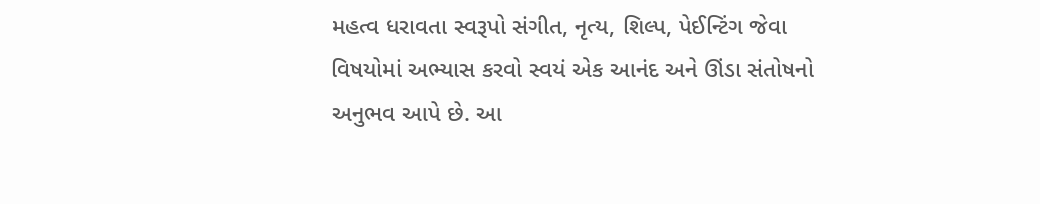મહત્વ ધરાવતા સ્વરૂપો સંગીત, નૃત્ય, શિલ્પ, પેઈન્ટિંગ જેવા વિષયોમાં અભ્યાસ કરવો સ્વયં એક આનંદ અને ઊંડા સંતોષનો અનુભવ આપે છે. આ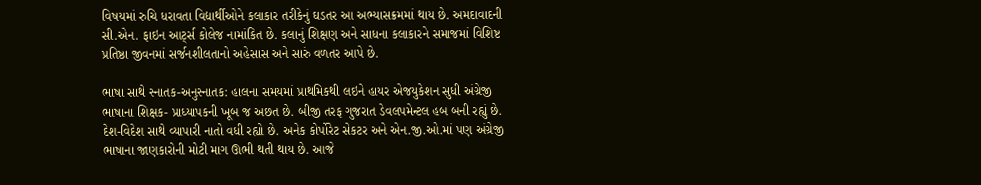વિષયમાં રુચિ ધરાવતા વિદ્યાર્થીઓને કલાકાર તરીકેનું ઘડતર આ અભ્યાસક્રમમાં થાય છે. અમદાવાદની સી.એન. ફાઇન આર્ટ્સ કોલેજ નામાંકિત છે. કલાનું શિક્ષણ અને સાધના કલાકારને સમાજમાં વિશિષ્ટ પ્રતિષ્ઠા જીવનમાં સર્જનશીલતાનો અહેસાસ અને સારું વળતર આપે છે.

ભાષા સાથે સ્નાતક-અનુસ્નાતક: હાલના સમયમાં પ્રાથમિકથી લઇને હાયર એજયુકેશન સુધી અંગ્રેજી ભાષાના શિક્ષક- પ્રાધ્યાપકની ખૂબ જ અછત છે. બીજી તરફ ગુજરાત ડેવલપમેન્ટલ હબ બની રહ્યું છે. દેશ-વિદેશ સાથે વ્યાપારી નાતો વધી રહ્યો છે. અનેક કોર્પોરેટ સેકટર અને એન.જી.ઓ.માં પણ અંગ્રેજી ભાષાના જાણકારોની મોટી માગ ઊભી થતી થાય છે. આજે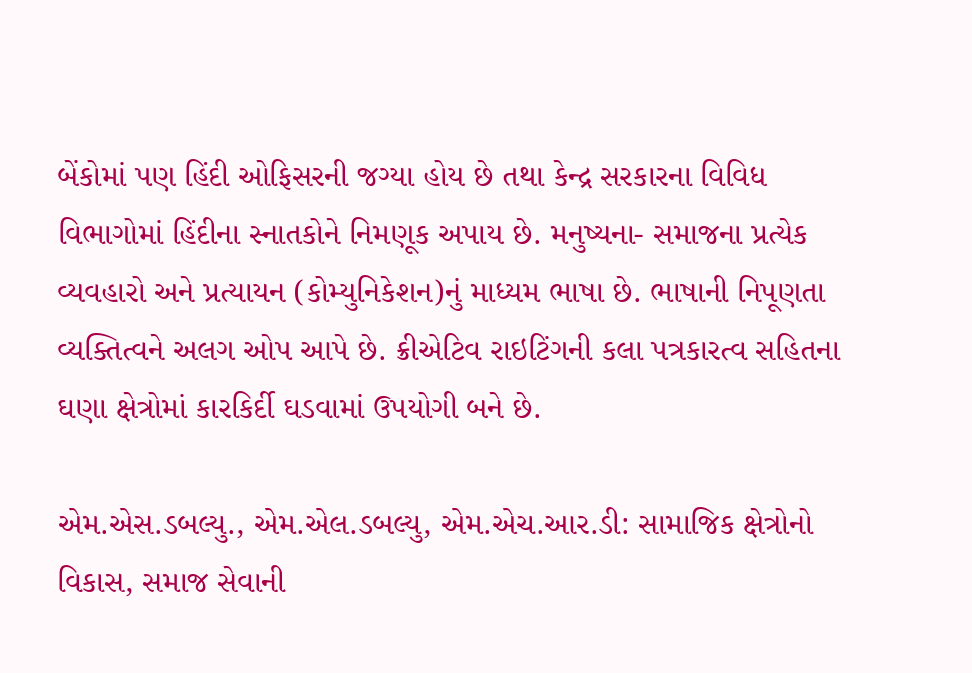બેંકોમાં પણ હિંદી ઓફિસરની જગ્યા હોય છે તથા કેન્દ્ર સરકારના વિવિધ વિભાગોમાં હિંદીના સ્નાતકોને નિમણૂક અપાય છે. મનુષ્યના- સમાજના પ્રત્યેક વ્યવહારો અને પ્રત્યાયન (કોમ્યુનિકેશન)નું માધ્યમ ભાષા છે. ભાષાની નિપૂણતા વ્યક્તિત્વને અલગ ઓપ આપે છે. ક્રીએટિવ રાઇટિંગની કલા પત્રકારત્વ સહિતના ઘણા ક્ષેત્રોમાં કારકિર્દી ઘડવામાં ઉપયોગી બને છે.

એમ.એસ.ડબલ્યુ., એમ.એલ.ડબલ્યુ, એમ.એચ.આર.ડી: સામાજિક ક્ષેત્રોનો વિકાસ, સમાજ સેવાની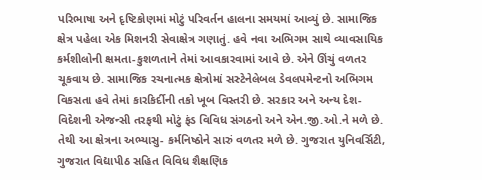પરિભાષા અને દૃષ્ટિકોણમાં મોટું પરિવર્તન હાલના સમયમાં આવ્યું છે. સામાજિક ક્ષેત્ર પહેલા એક મિશનરી સેવાક્ષેત્ર ગણાતું. હવે નવા અભિગમ સાથે વ્યાવસાયિક કર્મશીલોની ક્ષમતા-કુશળતાને તેમાં આવકારવામાં આવે છે. એને ઊંચું વળતર ચૂકવાય છે. સામાજિક રચનાત્મક ક્ષેત્રોમાં સસ્ટેનેલેબલ ડેવલપમેન્ટનો અભિગમ વિકસતા હવે તેમાં કારકિર્દીની તકો ખૂબ વિસ્તરી છે. સરકાર અને અન્ય દેશ-વિદેશની એજન્સી તરફથી મોટું ફંડ વિવિધ સંગઠનો અને એન.જી.ઓ.ને મળે છે. તેથી આ ક્ષેત્રના અભ્યાસુ- કર્મનિષ્ઠોને સારું વળતર મળે છે. ગુજરાત યુનિવર્સિટી, ગુજરાત વિદ્યાપીઠ સહિત વિવિધ શૈક્ષણિક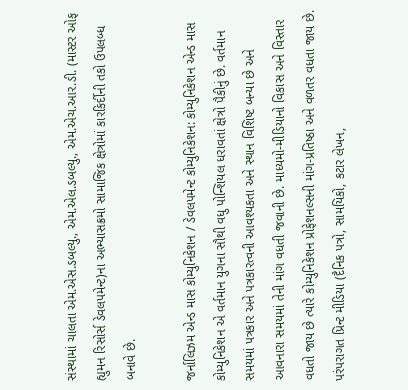સંસ્થામાં ચાલતા એમ.એસ.ડબલ્યુ., એમ.એલ.ડબલ્યુ., એમ.એચ.આર.ડી. (માસ્ટર ઓફ હ્યુમન રિસોર્સ ડેવલપમેન્ટ)ના અભ્યાસક્રમો સામાજિક ક્ષેત્રોમાં કારકિર્દીની તકો ઉપલબ્ધ બનાવે છે.

જર્નાલિઝમ એન્ડ માસ કોમ્યુનિકેશન / ડેવલપમેન્ટ કોમ્યુનિકેશન: કોમ્યુનિકેશન એન્ડ માસ કોમ્યુનિકેશન એ વર્તમાન યુગના સૌથી વધુ પોન્શિયલ ધરાવતાં ક્ષેત્રો પૈકીનું છે. વર્તમાન સમયમાં પત્રકાર અને પત્રકારત્વની આવશ્યકતા અને સ્થાન વિશિષ્ટ બન્યા છે અને આવનારા સમયમાં તેની માંગ વધતી જવાની છે. માધ્યમો-મીડિયાનો વિકાસ અને વિસ્તાર વધતો જાય છે ત્યારે કોમ્યુનિકેશન પ્રોફેશનલ્સની માંગ-પ્રતિષ્ઠા અને વળતર વધતા જાય છે. પરંપરાગત પ્રિન્ટ મીડિયા (દૈનિક પત્રો, સામયિકો, કટાર લેખન,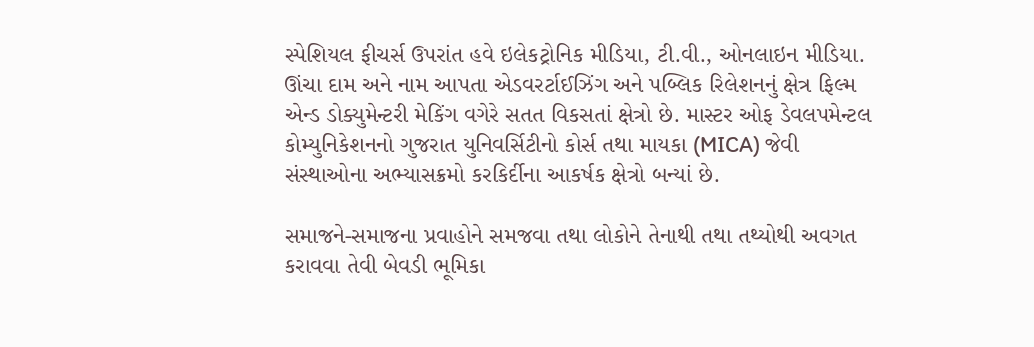સ્પેશિયલ ફીચર્સ ઉપરાંત હવે ઇલેકટ્રોનિક મીડિયા, ટી.વી., ઓનલાઇન મીડિયા. ઊંચા દામ અને નામ આપતા એડવરર્ટાઈઝિંગ અને પબ્લિક રિલેશનનું ક્ષેત્ર ફિલ્મ એન્ડ ડોક્યુમેન્ટરી મેકિંગ વગેરે સતત વિકસતાં ક્ષેત્રો છે. માસ્ટર ઓફ ડેવલપમેન્ટલ કોમ્યુનિકેશનનો ગુજરાત યુનિવર્સિટીનો કોર્સ તથા માયકા (MICA) જેવી સંસ્થાઓના અભ્યાસક્રમો કરકિર્દીના આકર્ષક ક્ષેત્રો બન્યાં છે.

સમાજને-સમાજના પ્રવાહોને સમજવા તથા લોકોને તેનાથી તથા તથ્યોથી અવગત કરાવવા તેવી બેવડી ભૂમિકા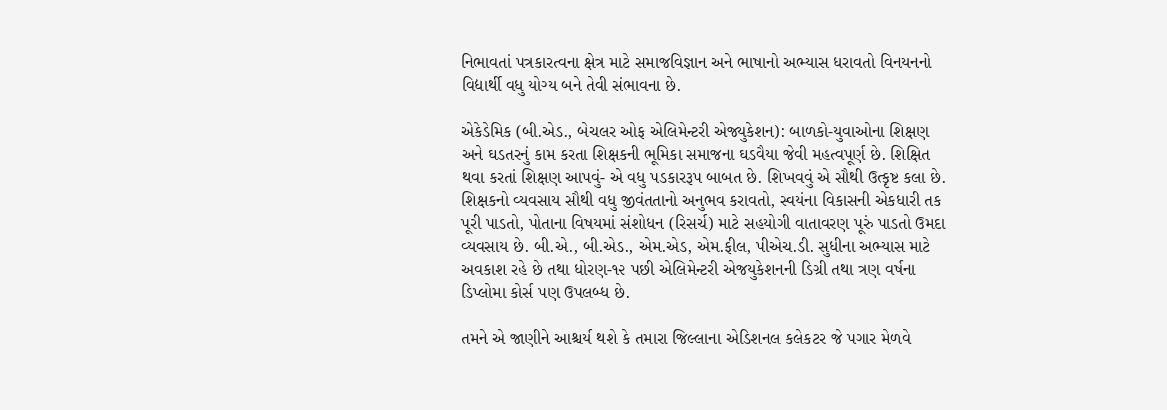નિભાવતાં પત્રકારત્વના ક્ષેત્ર માટે સમાજવિજ્ઞાન અને ભાષાનો અભ્યાસ ધરાવતો વિનયનનો વિદ્યાર્થી વધુ યોગ્ય બને તેવી સંભાવના છે.

એકેડેમિક (બી.એડ., બેચલર ઓફ એલિમેન્ટરી એજ્યુકેશન): બાળકો-યુવાઓના શિક્ષણ અને ઘડતરનું કામ કરતા શિક્ષકની ભૂમિકા સમાજના ઘડવૈયા જેવી મહત્વપૂર્ણ છે. શિક્ષિત થવા કરતાં શિક્ષણ આપવું- એ વધુ પડકારરૂપ બાબત છે. શિખવવું એ સૌથી ઉત્કૃષ્ટ કલા છે. શિક્ષકનો વ્યવસાય સૌથી વધુ જીવંતતાનો અનુભવ કરાવતો, સ્વયંના વિકાસની એકધારી તક પૂરી પાડતો, પોતાના વિષયમાં સંશોધન (રિસર્ચ) માટે સહયોગી વાતાવરણ પૂરું પાડતો ઉમદા વ્યવસાય છે. બી.એ., બી.એડ., એમ.એડ, એમ.ફીલ, પીએચ.ડી. સુધીના અભ્યાસ માટે અવકાશ રહે છે તથા ધોરણ-૧૨ પછી એલિમેન્ટરી એજયુકેશનની ડિગ્રી તથા ત્રણ વર્ષના ડિપ્લોમા કોર્સ પણ ઉપલબ્ધ છે.

તમને એ જાણીને આશ્ચર્ય થશે કે તમારા જિલ્લાના એડિશનલ કલેકટર જે પગાર મેળવે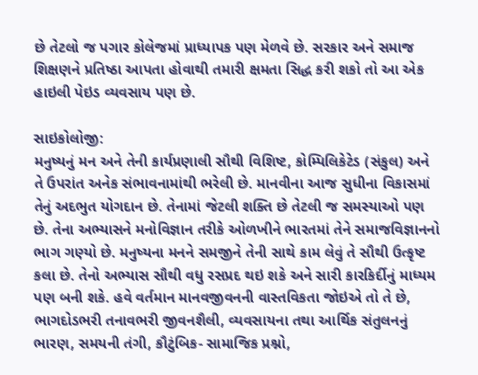છે તેટલો જ પગાર કોલેજમાં પ્રાધ્યાપક પણ મેળવે છે. સરકાર અને સમાજ શિક્ષણને પ્રતિષ્ઠા આપતા હોવાથી તમારી ક્ષમતા સિદ્ધ કરી શકો તો આ એક હાઇલી પેઇડ વ્યવસાય પણ છે.

સાઇકોલોજી:
મનુષ્યનું મન અને તેની કાર્યપ્રણાલી સૌથી વિશિષ્ટ, કોમ્પિલિકેટેડ (સંકુલ) અને તે ઉપરાંત અનેક સંભાવનામાંથી ભરેલી છે. માનવીના આજ સુધીના વિકાસમાં તેનું અદભુત યોગદાન છે. તેનામાં જેટલી શક્તિ છે તેટલી જ સમસ્યાઓ પણ છે. તેના અભ્યાસને મનોવિજ્ઞાન તરીકે ઓળખીને ભારતમાં તેને સમાજવિજ્ઞાનનો ભાગ ગણ્યો છે. મનુષ્યના મનને સમજીને તેની સાથે કામ લેવું તે સૌથી ઉત્કૃષ્ટ કલા છે. તેનો અભ્યાસ સૌથી વધુ રસપ્રદ થઇ શકે અને સારી કારકિર્દીનું માધ્યમ પણ બની શકે. હવે વર્તમાન માનવજીવનની વાસ્તવિકતા જોઇએ તો તે છે, ભાગદોડભરી તનાવભરી જીવનશૈલી, વ્યવસાયના તથા આર્થિક સંતુલનનું ભારણ, સમયની તંગી, કૌટુંબિક- સામાજિક પ્રશ્નો,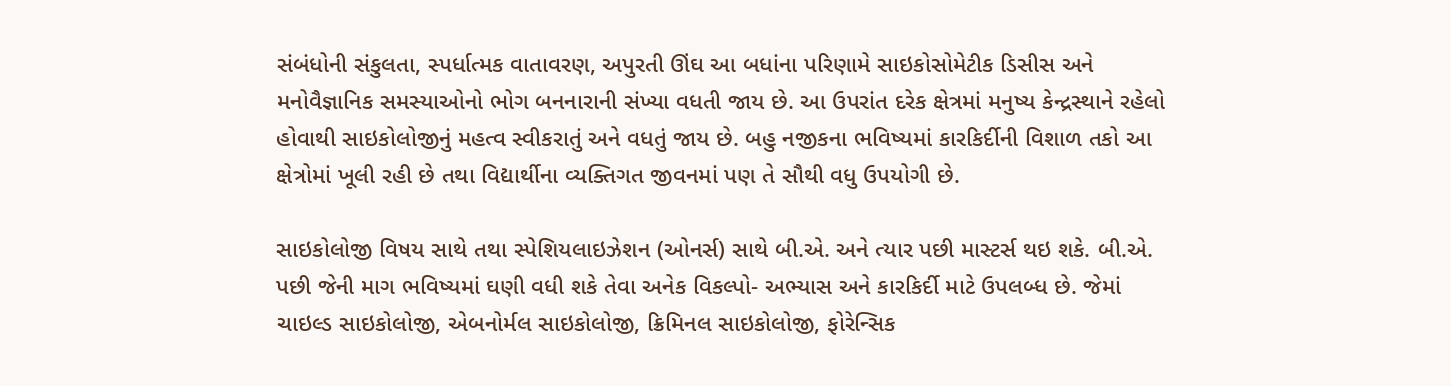સંબંધોની સંકુલતા, સ્પર્ધાત્મક વાતાવરણ, અપુરતી ઊંઘ આ બધાંના પરિણામે સાઇકોસોમેટીક ડિસીસ અને મનોવૈજ્ઞાનિક સમસ્યાઓનો ભોગ બનનારાની સંખ્યા વધતી જાય છે. આ ઉપરાંત દરેક ક્ષેત્રમાં મનુષ્ય કેન્દ્રસ્થાને રહેલો હોવાથી સાઇકોલોજીનું મહત્વ સ્વીકરાતું અને વધતું જાય છે. બહુ નજીકના ભવિષ્યમાં કારકિર્દીની વિશાળ તકો આ ક્ષેત્રોમાં ખૂલી રહી છે તથા વિદ્યાર્થીના વ્યક્તિગત જીવનમાં પણ તે સૌથી વધુ ઉપયોગી છે.

સાઇકોલોજી વિષય સાથે તથા સ્પેશિયલાઇઝેશન (ઓનર્સ) સાથે બી.એ. અને ત્યાર પછી માસ્ટર્સ થઇ શકે. બી.એ. પછી જેની માગ ભવિષ્યમાં ઘણી વધી શકે તેવા અનેક વિકલ્પો- અભ્યાસ અને કારકિર્દી માટે ઉપલબ્ધ છે. જેમાં ચાઇલ્ડ સાઇકોલોજી, એબનોર્મલ સાઇકોલોજી, ક્રિમિનલ સાઇકોલોજી, ફોરેન્સિક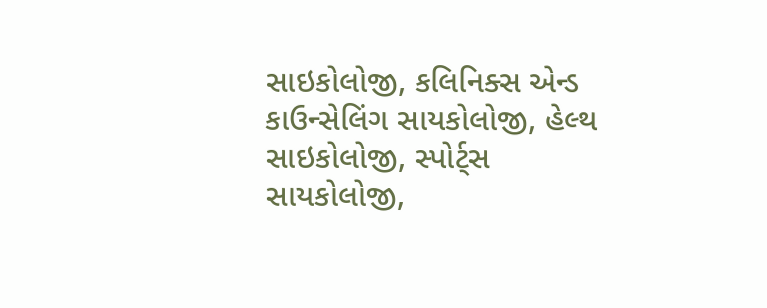સાઇકોલોજી, કલિનિક્સ એન્ડ કાઉન્સેલિંગ સાયકોલોજી, હેલ્થ સાઇકોલોજી, સ્પોર્ટ્સ સાયકોલોજી,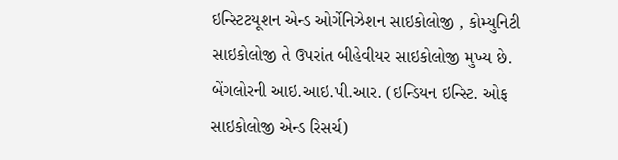ઇન્સ્ટિટયૂશન એન્ડ ઓર્ગેનિઝેશન સાઇકોલોજી , કોમ્યુનિટી સાઇકોલોજી તે ઉપરાંત બીહેવીયર સાઇકોલોજી મુખ્ય છે. બેંગલોરની આઇ.આઇ.પી.આર. (ઇન્ડિયન ઇન્સ્ટિ. ઓફ સાઇકોલોજી એન્ડ રિસર્ચ)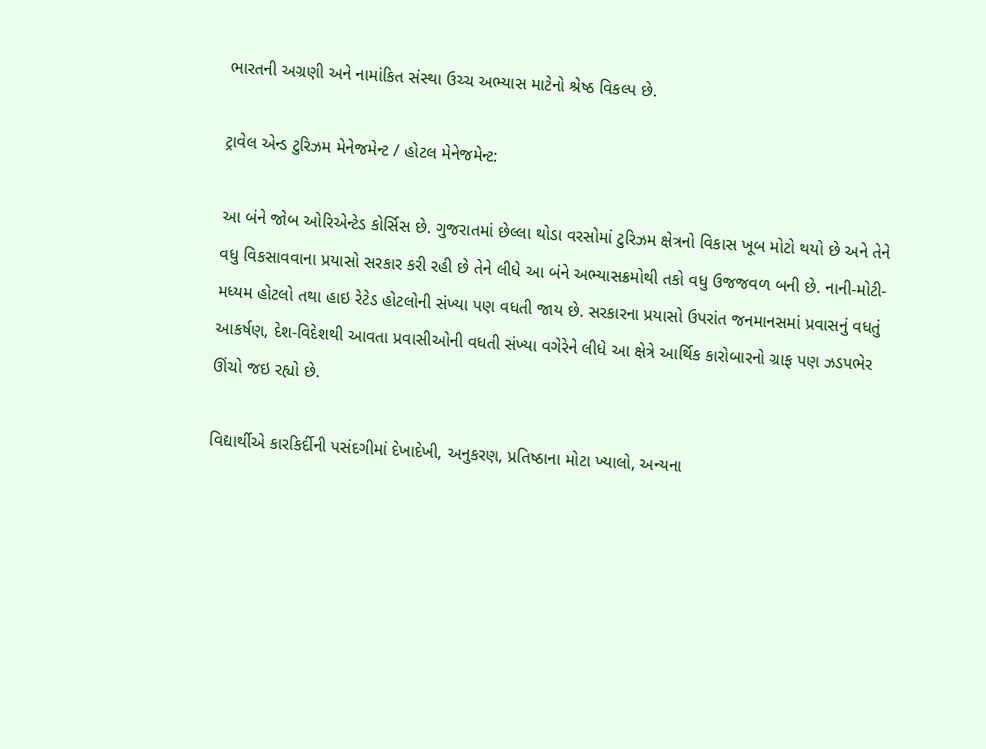ભારતની અગ્રણી અને નામાંકિત સંસ્થા ઉચ્ચ અભ્યાસ માટેનો શ્રેષ્ઠ વિકલ્પ છે.

ટ્રાવેલ એન્ડ ટુરિઝમ મેનેજમેન્ટ / હોટલ મેનેજમેન્ટ:

આ બંને જોબ ઓરિએન્ટેડ કોર્સિસ છે. ગુજરાતમાં છેલ્લા થોડા વરસોમાં ટુરિઝમ ક્ષેત્રનો વિકાસ ખૂબ મોટો થયો છે અને તેને વધુ વિકસાવવાના પ્રયાસો સરકાર કરી રહી છે તેને લીધે આ બંને અભ્યાસક્રમોથી તકો વધુ ઉજજવળ બની છે. નાની-મોટી-મધ્યમ હોટલો તથા હાઇ રેટેડ હોટલોની સંખ્યા પણ વધતી જાય છે. સરકારના પ્રયાસો ઉપરાંત જનમાનસમાં પ્રવાસનું વધતું આકર્ષણ, દેશ-વિદેશથી આવતા પ્રવાસીઓની વધતી સંખ્યા વગેરેને લીધે આ ક્ષેત્રે આર્થિક કારોબારનો ગ્રાફ પણ ઝડપભેર ઊંચો જઇ રહ્યો છે.

વિદ્યાર્થીએ કારકિર્દીની પસંદગીમાં દેખાદેખી, અનુકરણ, પ્રતિષ્ઠાના મોટા ખ્યાલો, અન્યના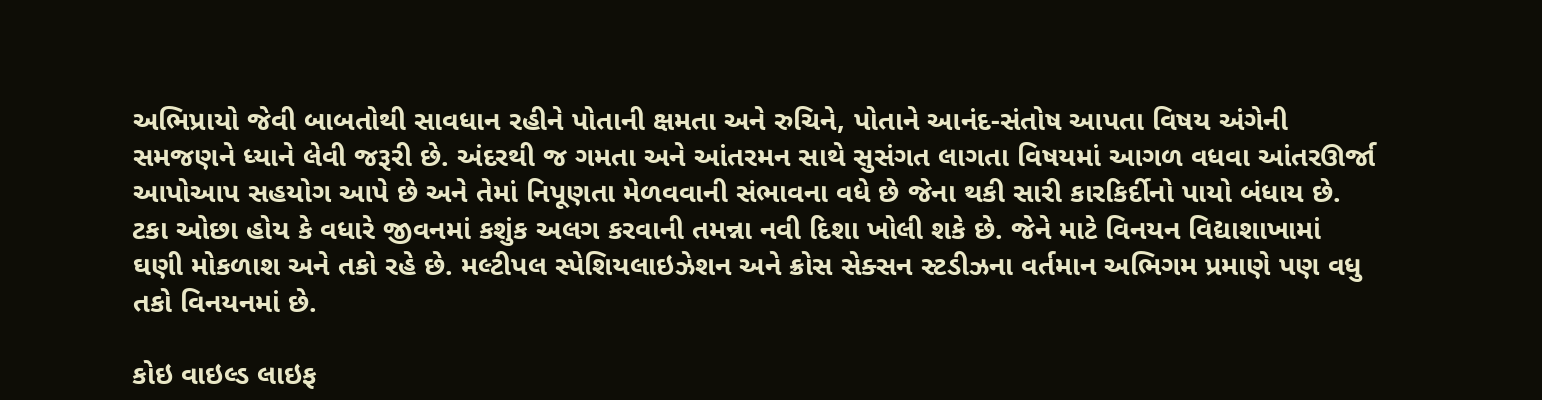અભિપ્રાયો જેવી બાબતોથી સાવધાન રહીને પોતાની ક્ષમતા અને રુચિને, પોતાને આનંદ-સંતોષ આપતા વિષય અંગેની સમજણને ધ્યાને લેવી જરૂરી છે. અંદરથી જ ગમતા અને આંતરમન સાથે સુસંગત લાગતા વિષયમાં આગળ વધવા આંતરઊર્જા આપોઆપ સહયોગ આપે છે અને તેમાં નિપૂણતા મેળવવાની સંભાવના વધે છે જેના થકી સારી કારકિર્દીનો પાયો બંધાય છે. ટકા ઓછા હોય કે વધારે જીવનમાં કશુંક અલગ કરવાની તમન્ના નવી દિશા ખોલી શકે છે. જેને માટે વિનયન વિદ્યાશાખામાં ઘણી મોકળાશ અને તકો રહે છે. મલ્ટીપલ સ્પેશિયલાઇઝેશન અને ક્રોસ સેક્સન સ્ટડીઝના વર્તમાન અભિગમ પ્રમાણે પણ વધુ તકો વિનયનમાં છે.

કોઇ વાઇલ્ડ લાઇફ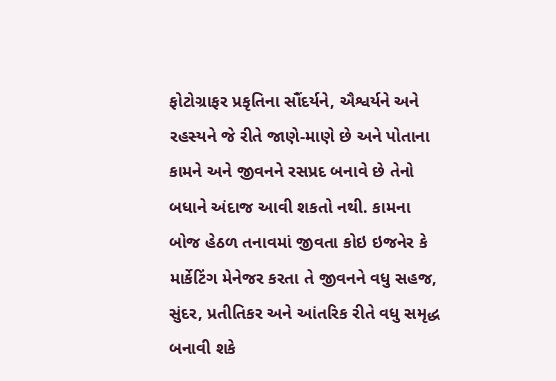ફોટોગ્રાફર પ્રકૃતિના સૌંદર્યને, ઐશ્વર્યને અને રહસ્યને જે રીતે જાણે-માણે છે અને પોતાના કામને અને જીવનને રસપ્રદ બનાવે છે તેનો બધાને અંદાજ આવી શકતો નથી. કામના બોજ હેઠળ તનાવમાં જીવતા કોઇ ઇજનેર કે માર્કેટિંગ મેનેજર કરતા તે જીવનને વધુ સહજ, સુંદર, પ્રતીતિકર અને આંતરિક રીતે વધુ સમૃદ્ધ બનાવી શકે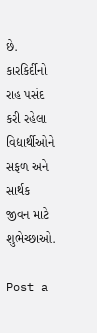છે. કારકિર્દીનો રાહ પસંદ કરી રહેલા વિદ્યાર્થીઓને સફળ અને સાર્થક જીવન માટે શુભેચ્છાઓ.

Post a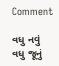Comment

વધુ નવું વધુ જૂનું